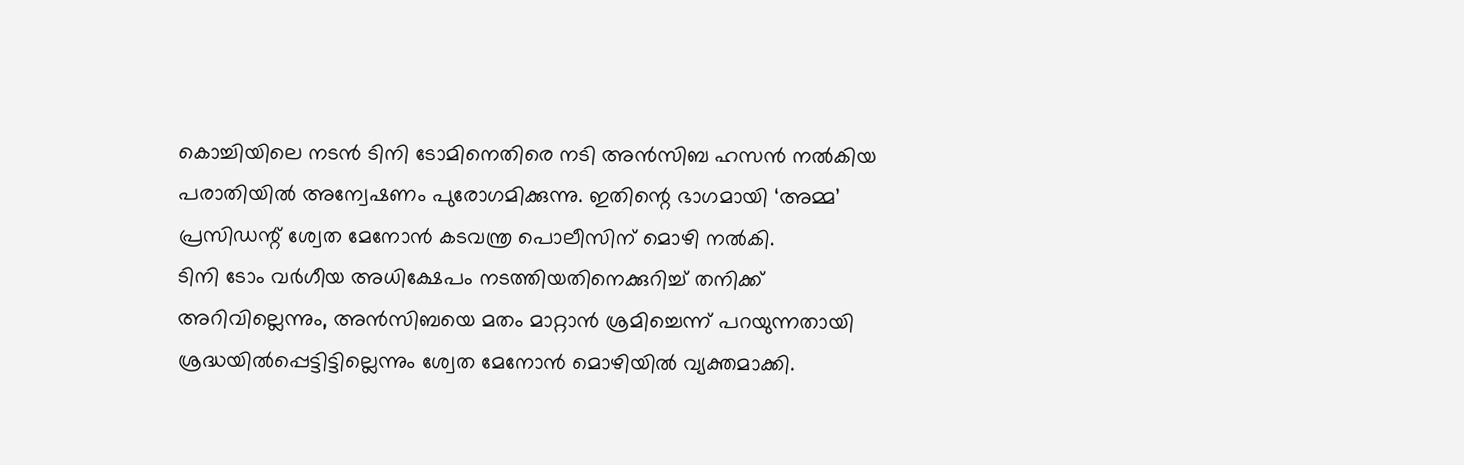കൊച്ചിയിലെ നടൻ ടിനി ടോമിനെതിരെ നടി അൻസിബ ഹസൻ നൽകിയ പരാതിയിൽ അന്വേഷണം പുരോഗമിക്കുന്നു. ഇതിന്റെ ഭാഗമായി ‘അമ്മ’ പ്രസിഡന്റ് ശ്വേത മേനോൻ കടവന്ത്ര പൊലീസിന് മൊഴി നൽകി.
ടിനി ടോം വർഗീയ അധിക്ഷേപം നടത്തിയതിനെക്കുറിച്ച് തനിക്ക് അറിവില്ലെന്നും, അൻസിബയെ മതം മാറ്റാൻ ശ്രമിച്ചെന്ന് പറയുന്നതായി ശ്രദ്ധയിൽപ്പെട്ടിട്ടില്ലെന്നും ശ്വേത മേനോൻ മൊഴിയിൽ വ്യക്തമാക്കി.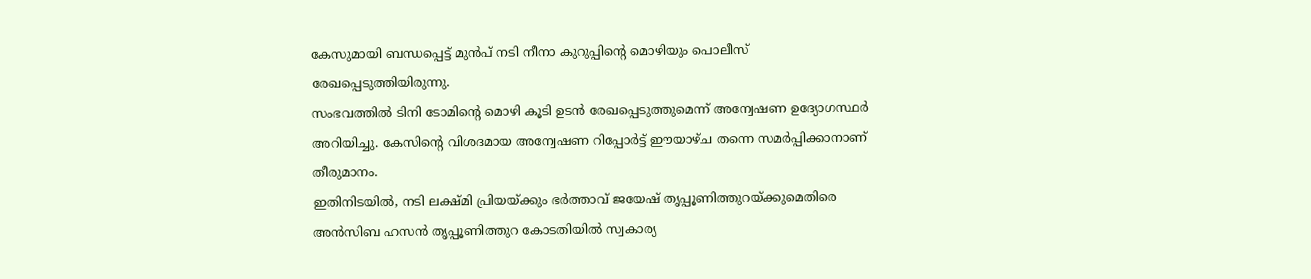കേസുമായി ബന്ധപ്പെട്ട് മുൻപ് നടി നീനാ കുറുപ്പിന്റെ മൊഴിയും പൊലീസ് രേഖപ്പെടുത്തിയിരുന്നു.
സംഭവത്തിൽ ടിനി ടോമിന്റെ മൊഴി കൂടി ഉടൻ രേഖപ്പെടുത്തുമെന്ന് അന്വേഷണ ഉദ്യോഗസ്ഥർ അറിയിച്ചു. കേസിന്റെ വിശദമായ അന്വേഷണ റിപ്പോർട്ട് ഈയാഴ്ച തന്നെ സമർപ്പിക്കാനാണ് തീരുമാനം.
ഇതിനിടയിൽ, നടി ലക്ഷ്മി പ്രിയയ്ക്കും ഭർത്താവ് ജയേഷ് തൃപ്പൂണിത്തുറയ്ക്കുമെതിരെ അൻസിബ ഹസൻ തൃപ്പൂണിത്തുറ കോടതിയിൽ സ്വകാര്യ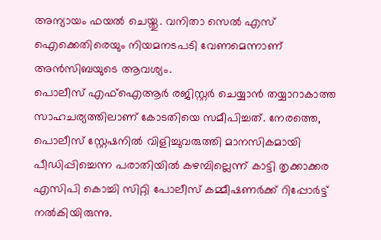അന്യായം ഫയൽ ചെയ്തു. വനിതാ സെൽ എസ് ഐക്കെതിരെയും നിയമനടപടി വേണമെന്നാണ് അൻസിബയുടെ ആവശ്യം.
പൊലീസ് എഫ്ഐആർ രജിസ്റ്റർ ചെയ്യാൻ തയ്യാറാകാത്ത സാഹചര്യത്തിലാണ് കോടതിയെ സമീപിച്ചത്. നേരത്തെ, പൊലീസ് സ്റ്റേഷനിൽ വിളിച്ചുവരുത്തി മാനസികമായി പീഡിപ്പിച്ചെന്ന പരാതിയിൽ കഴമ്പില്ലെന്ന് കാട്ടി തൃക്കാക്കര എസിപി കൊച്ചി സിറ്റി പോലീസ് കമ്മീഷണർക്ക് റിപ്പോർട്ട് നൽകിയിരുന്നു.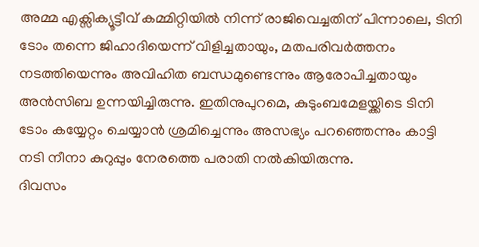അമ്മ എക്സിക്യൂട്ടീവ് കമ്മിറ്റിയിൽ നിന്ന് രാജിവെച്ചതിന് പിന്നാലെ, ടിനി ടോം തന്നെ ജിഹാദിയെന്ന് വിളിച്ചതായും, മതപരിവർത്തനം നടത്തിയെന്നും അവിഹിത ബന്ധമുണ്ടെന്നും ആരോപിച്ചതായും അൻസിബ ഉന്നയിച്ചിരുന്നു. ഇതിനുപുറമെ, കുടുംബമേളയ്ക്കിടെ ടിനി ടോം കയ്യേറ്റം ചെയ്യാൻ ശ്രമിച്ചെന്നും അസഭ്യം പറഞ്ഞെന്നും കാട്ടി നടി നീനാ കുറുപ്പും നേരത്തെ പരാതി നൽകിയിരുന്നു.
ദിവസം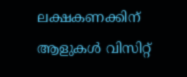ലക്ഷകണക്കിന് ആളുകൾ വിസിറ്റ്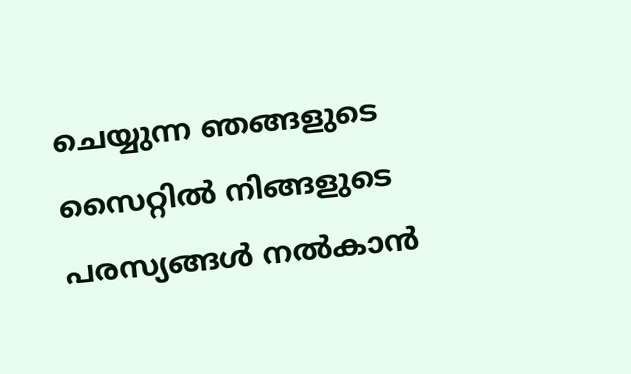ചെയ്യുന്ന ഞങ്ങളുടെ സൈറ്റിൽ നിങ്ങളുടെ പരസ്യങ്ങൾ നൽകാൻ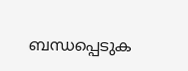ബന്ധപ്പെടുക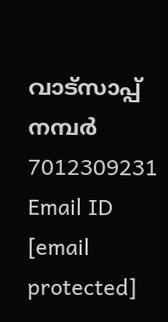വാട്സാപ്പ് നമ്പർ 7012309231 Email ID [email protected]